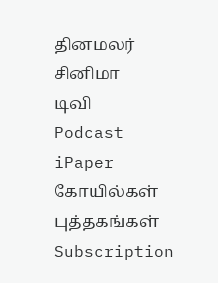தினமலர்
சினிமா
டிவி
Podcast
iPaper
கோயில்கள்
புத்தகங்கள்
Subscription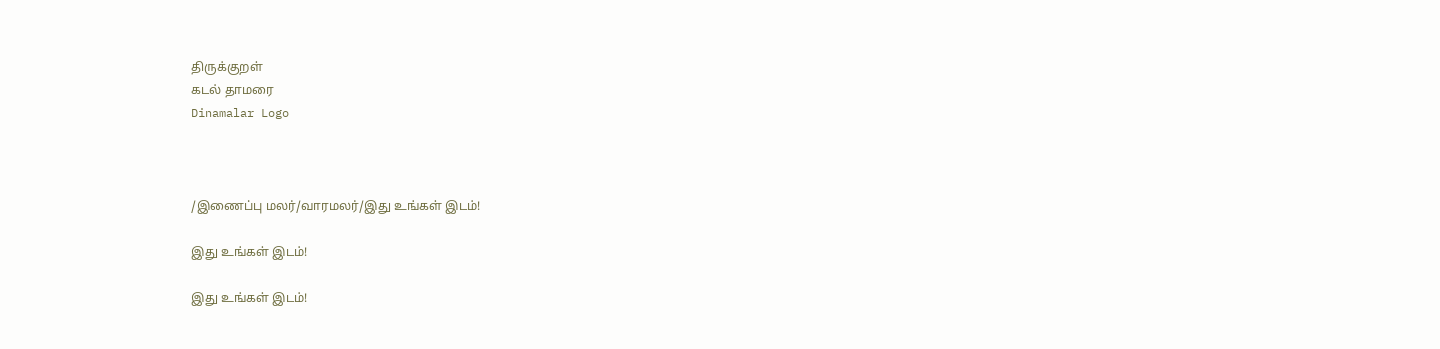திருக்குறள்
கடல் தாமரை
Dinamalar Logo



/இணைப்பு மலர்/வாரமலர்/இது உங்கள் இடம்!

இது உங்கள் இடம்!

இது உங்கள் இடம்!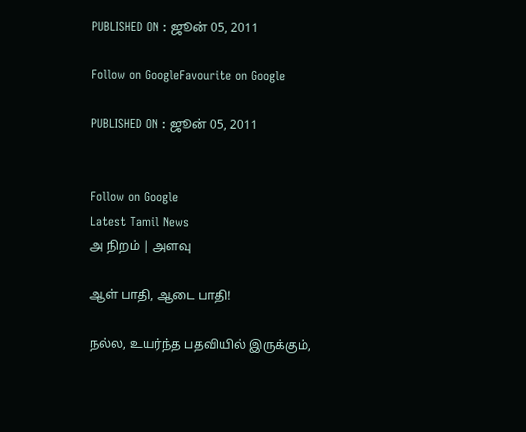PUBLISHED ON : ஜூன் 05, 2011

Follow on GoogleFavourite on Google

PUBLISHED ON : ஜூன் 05, 2011


Follow on Google
Latest Tamil News
அ நிறம் | அளவு

ஆள் பாதி, ஆடை பாதி!

நல்ல, உயர்ந்த பதவியில் இருக்கும்,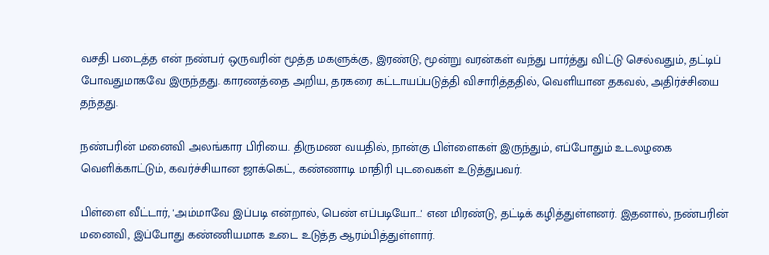வசதி படைத்த என் நண்பர் ஒருவரின் மூத்த மகளுக்கு, இரண்டு, மூன்று வரன்கள் வந்து பார்த்து விட்டு செல்வதும், தட்டிப் போவதுமாகவே இருந்தது. காரணத்தை அறிய, தரகரை கட்டாயப்படுத்தி விசாரித்ததில், வெளியான தகவல், அதிர்ச்சியை தந்தது.

நண்பரின் மனைவி அலங்கார பிரியை. திருமண வயதில், நான்கு பிள்ளைகள் இருந்தும், எப்போதும் உடலழகை வெளிக்காட்டும், கவர்ச்சியான ஜாக்கெட், கண்ணாடி மாதிரி புடவைகள் உடுத்துபவர்.

பிள்ளை வீட்டார், 'அம்மாவே இப்படி என்றால், பெண் எப்படியோ...' என மிரண்டு, தட்டிக் கழித்துள்ளனர். இதனால், நண்பரின் மனைவி, இப்போது கண்ணியமாக உடை உடுத்த ஆரம்பித்துள்ளார்.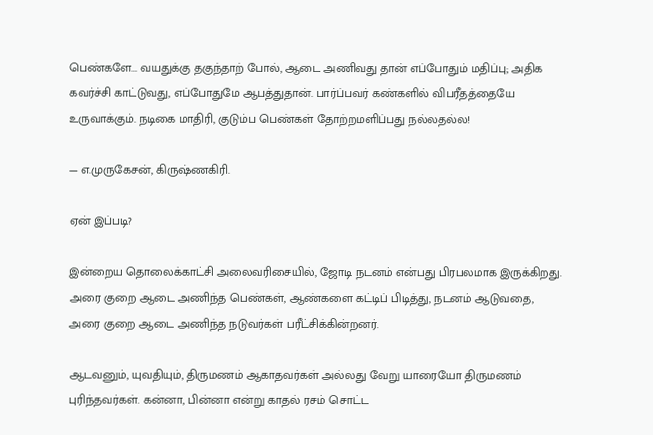பெண்களே... வயதுக்கு தகுந்தாற் போல், ஆடை அணிவது தான் எப்போதும் மதிப்பு; அதிக கவர்ச்சி காட்டுவது, எப்போதுமே ஆபத்துதான். பார்ப்பவர் கண்களில் விபரீதத்தையே உருவாக்கும். நடிகை மாதிரி, குடும்ப பெண்கள் தோற்றமளிப்பது நல்லதல்ல!

— எ.முருகேசன், கிருஷ்ணகிரி.

ஏன் இப்படி?

இன்றைய தொலைக்காட்சி அலைவரிசையில், ஜோடி நடனம் என்பது பிரபலமாக இருக்கிறது. அரை குறை ஆடை அணிந்த பெண்கள், ஆண்களை கட்டிப் பிடித்து, நடனம் ஆடுவதை, அரை குறை ஆடை அணிந்த நடுவர்கள் பரீட்சிக்கின்றனர்.

ஆடவனும், யுவதியும், திருமணம் ஆகாதவர்கள் அல்லது வேறு யாரையோ திருமணம் புரிந்தவர்கள். கன்னா, பின்னா என்று காதல் ரசம் சொட்ட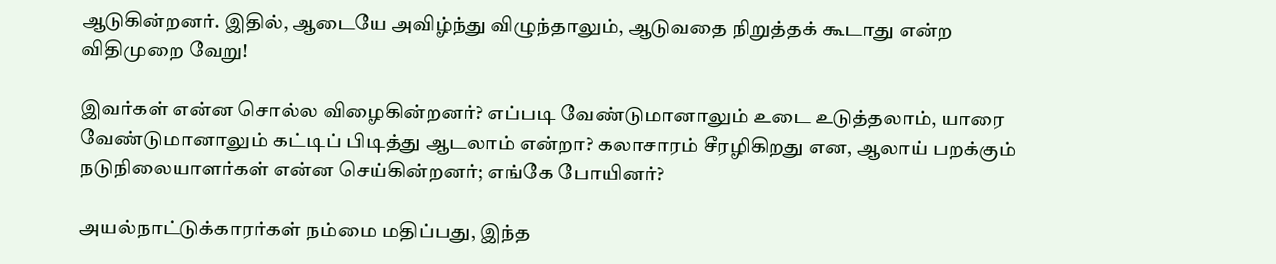ஆடுகின்றனர். இதில், ஆடையே அவிழ்ந்து விழுந்தாலும், ஆடுவதை நிறுத்தக் கூடாது என்ற விதிமுறை வேறு!

இவர்கள் என்ன சொல்ல விழைகின்றனர்? எப்படி வேண்டுமானாலும் உடை உடுத்தலாம், யாரை வேண்டுமானாலும் கட்டிப் பிடித்து ஆடலாம் என்றா? கலாசாரம் சீரழிகிறது என, ஆலாய் பறக்கும் நடுநிலையாளர்கள் என்ன செய்கின்றனர்; எங்கே போயினர்?

அயல்நாட்டுக்காரர்கள் நம்மை மதிப்பது, இந்த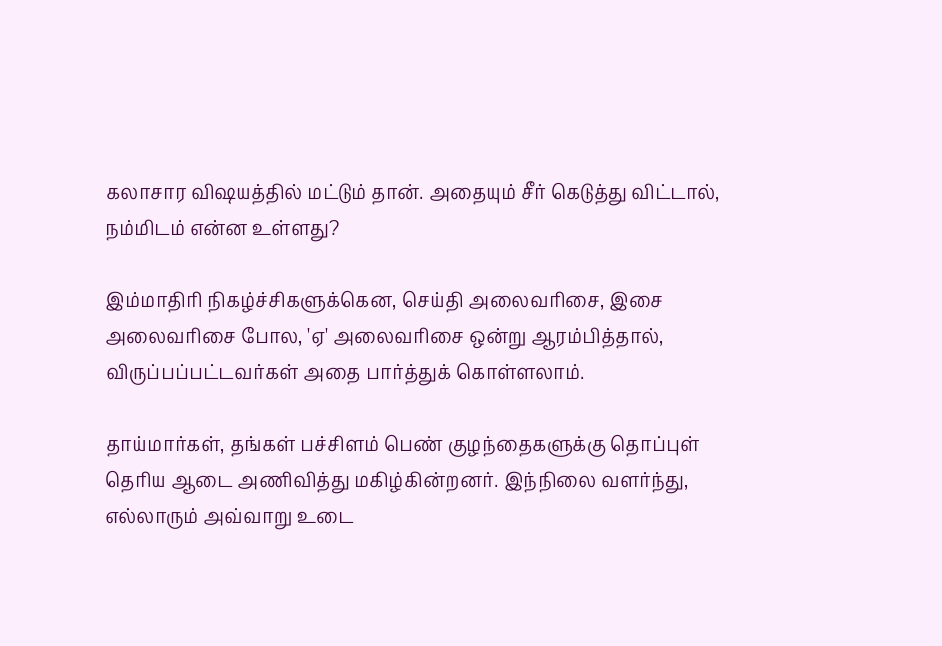கலாசார விஷயத்தில் மட்டும் தான். அதையும் சீர் கெடுத்து விட்டால், நம்மிடம் என்ன உள்ளது?

இம்மாதிரி நிகழ்ச்சிகளுக்கென, செய்தி அலைவரிசை, இசை அலைவரிசை போல, 'ஏ' அலைவரிசை ஒன்று ஆரம்பித்தால், விருப்பப்பட்டவர்கள் அதை பார்த்துக் கொள்ளலாம்.

தாய்மார்கள், தங்கள் பச்சிளம் பெண் குழந்தைகளுக்கு தொப்புள் தெரிய ஆடை அணிவித்து மகிழ்கின்றனர். இந்நிலை வளர்ந்து, எல்லாரும் அவ்வாறு உடை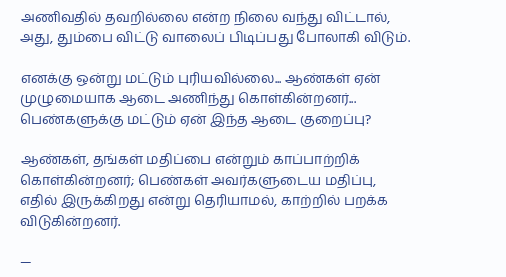அணிவதில் தவறில்லை என்ற நிலை வந்து விட்டால், அது, தும்பை விட்டு வாலைப் பிடிப்பது போலாகி விடும்.

எனக்கு ஒன்று மட்டும் புரியவில்லை... ஆண்கள் ஏன் முழுமையாக ஆடை அணிந்து கொள்கின்றனர்... பெண்களுக்கு மட்டும் ஏன் இந்த ஆடை குறைப்பு?

ஆண்கள், தங்கள் மதிப்பை என்றும் காப்பாற்றிக் கொள்கின்றனர்; பெண்கள் அவர்களுடைய மதிப்பு, எதில் இருக்கிறது என்று தெரியாமல், காற்றில் பறக்க விடுகின்றனர்.

—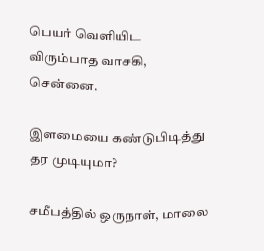பெயர் வெளியிட விரும்பாத வாசகி, சென்னை.

இளமையை கண்டுபிடித்து தர முடியுமா?

சமீபத்தில் ஒருநாள், மாலை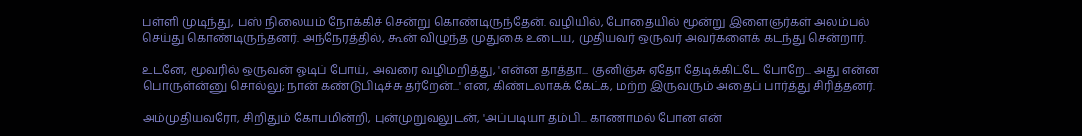பள்ளி முடிந்து, பஸ் நிலையம் நோக்கிச் சென்று கொண்டிருந்தேன். வழியில், போதையில் மூன்று இளைஞர்கள் அலம்பல் செய்து கொண்டிருந்தனர். அந்நேரத்தில், கூன் விழுந்த முதுகை உடைய, முதியவர் ஒருவர் அவர்களைக் கடந்து சென்றார்.

உடனே, மூவரில் ஒருவன் ஓடிப் போய், அவரை வழிமறித்து, 'என்ன தாத்தா... குனிஞ்சு ஏதோ தேடிக்கிட்டே போறே... அது என்ன பொருள்ன்னு சொல்லு; நான் கண்டுபிடிச்சு தர்றேன்...' என, கிண்டலாகக் கேட்க, மற்ற இருவரும் அதைப் பார்த்து சிரித்தனர்.

அம்முதியவரோ, சிறிதும் கோபமின்றி, புன்முறுவலுடன், 'அப்படியா தம்பி... காணாமல் போன என்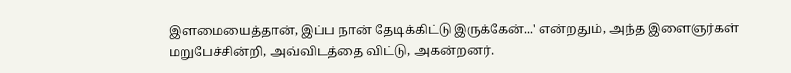இளமையைத்தான், இப்ப நான் தேடிக்கிட்டு இருக்கேன்...' என்றதும், அந்த இளைஞர்கள் மறுபேச்சின்றி, அவ்விடத்தை விட்டு, அகன்றனர்.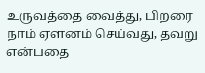உருவத்தை வைத்து, பிறரை நாம் ஏளனம் செய்வது, தவறு என்பதை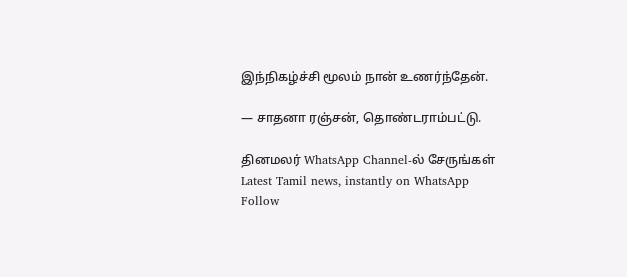இந்நிகழ்ச்சி மூலம் நான் உணர்ந்தேன்.

— சாதனா ரஞ்சன், தொண்டராம்பட்டு.

தினமலர் WhatsApp Channel-ல் சேருங்கள்
Latest Tamil news, instantly on WhatsApp
Follow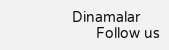Dinamalar
      Follow us